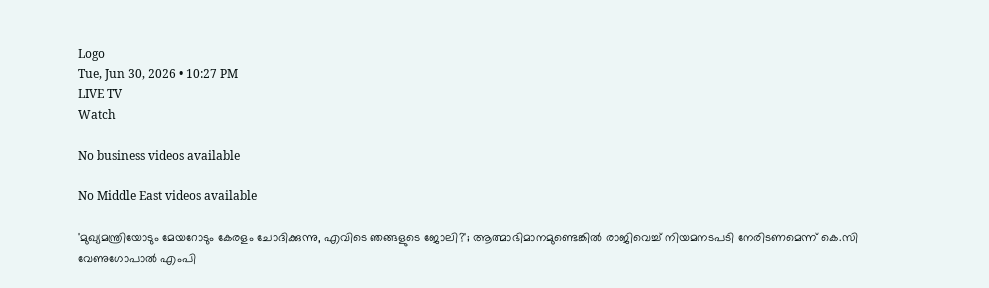Logo
Tue, Jun 30, 2026 • 10:27 PM
LIVE TV
Watch

No business videos available

No Middle East videos available

'മുഖ്യമന്ത്രിയോടും മേയറോടും കേരളം ചോദിക്കുന്നു, എവിടെ ഞങ്ങളുടെ ജോലി?'; ആത്മാഭിമാനമുണ്ടെങ്കില്‍ രാജിവെച്ച് നിയമനടപടി നേരിടണമെന്ന് കെ.സി വേണുഗോപാല്‍ എംപി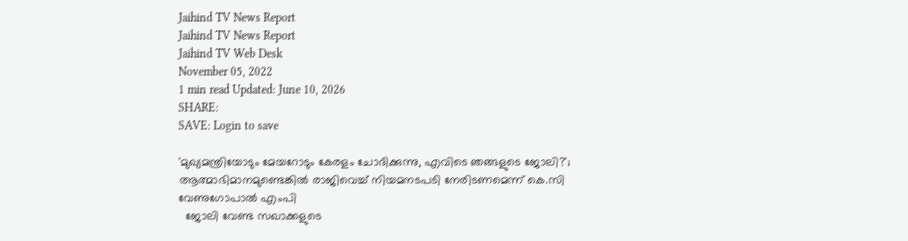Jaihind TV News Report
Jaihind TV News Report
Jaihind TV Web Desk
November 05, 2022
1 min read Updated: June 10, 2026
SHARE:
SAVE: Login to save

'മുഖ്യമന്ത്രിയോടും മേയറോടും കേരളം ചോദിക്കുന്നു, എവിടെ ഞങ്ങളുടെ ജോലി?'; ആത്മാഭിമാനമുണ്ടെങ്കില്‍ രാജിവെച്ച് നിയമനടപടി നേരിടണമെന്ന് കെ.സി വേണുഗോപാല്‍ എംപി
  ജോലി വേണ്ട സഖാക്കളുടെ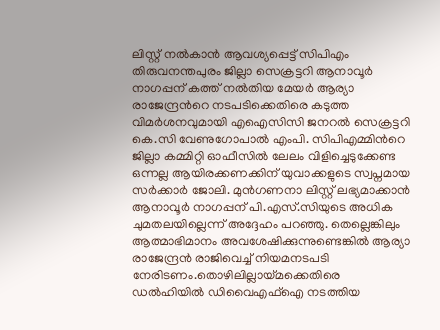ലിസ്റ്റ് നല്‍കാന്‍ ആവശ്യപ്പെട്ട് സിപിഎം തിരുവനന്തപുരം ജില്ലാ സെക്രട്ടറി ആനാവൂർ നാഗപ്പന് കത്ത് നല്‍തിയ മേയർ ആര്യാ രാജേന്ദ്രന്‍റെ നടപടിക്കെതിരെ കടുത്ത വിമർശനവുമായി എഐസിസി ജനറല്‍ സെക്രട്ടറി കെ.സി വേണുഗോപാല്‍ എംപി. സിപിഎമ്മിന്‍റെ ജില്ലാ കമ്മിറ്റി ഓഫീസില്‍ ലേലം വിളിച്ചെടുക്കേണ്ട ഒന്നല്ല ആയിരക്കണക്കിന് യുവാക്കളുടെ സ്വപ്നമായ സർക്കാർ ജോലി. മുന്‍ഗണനാ ലിസ്റ്റ് ലഭ്യമാക്കാന്‍ ആനാവൂർ നാഗപ്പന് പി.എസ്.സിയുടെ അധിക ചുമതലയില്ലെന്ന് അദ്ദേഹം പറഞ്ഞു. തെല്ലെങ്കിലും ആത്മാഭിമാനം അവശേഷിക്കുന്നുണ്ടെങ്കില്‍ ആര്യാ രാജേന്ദ്രന്‍ രാജിവെച്ച് നിയമനടപടി നേരിടണം.തൊഴിലില്ലായ്മക്കെതിരെ ഡല്‍ഹിയില്‍ ഡിവൈഎഫ്ഐ നടത്തിയ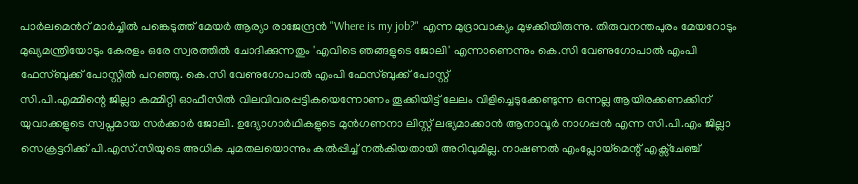പാർലമെന്‍റ് മാർച്ചിൽ പങ്കെടുത്ത് മേയർ ആര്യാ രാജേന്ദ്രന്‍ "Where is my job?" എന്ന മുദ്രാവാക്യം മുഴക്കിയിരുന്നു. തിരുവനന്തപുരം മേയറോടും മുഖ്യമന്ത്രിയോടും കേരളം ഒരേ സ്വരത്തിൽ ചോദിക്കുന്നതും 'എവിടെ ഞങ്ങളുടെ ജോലി' എന്നാണെന്നും കെ.സി വേണുഗോപാല്‍ എംപി ഫേസ്ബുക്ക് പോസ്റ്റില്‍ പറഞ്ഞു. കെ.സി വേണുഗോപാല്‍ എംപി ഫേസ്ബുക്ക് പോസ്റ്റ്
സി.പി.എമ്മിന്റെ ജില്ലാ കമ്മിറ്റി ഓഫീസിൽ വിലവിവരപ്പട്ടികയെന്നോണം തൂക്കിയിട്ട് ലേലം വിളിച്ചെടുക്കേണ്ടുന്ന ഒന്നല്ല ആയിരക്കണക്കിന് യുവാക്കളുടെ സ്വപ്നമായ സർക്കാർ ജോലി. ഉദ്യോഗാർഥികളുടെ മുൻഗണനാ ലിസ്റ്റ് ലഭ്യമാക്കാൻ ആനാവൂർ നാഗപ്പൻ എന്ന സി.പി.എം ജില്ലാ സെക്രട്ടറിക്ക്‌ പി.എസ്.സിയുടെ അധിക ചുമതലയൊന്നും കൽപ്പിച്ച് നൽകിയതായി അറിവുമില്ല. നാഷണൽ എംപ്ലോയ്മെന്റ് എക്സ്ചേഞ്ച്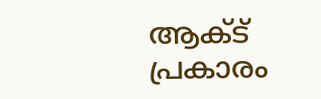ആക്ട് പ്രകാരം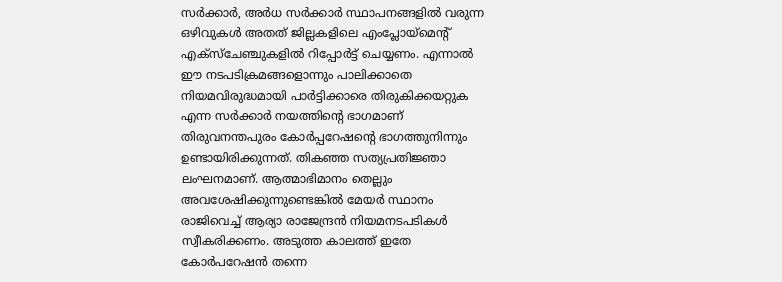സർക്കാർ, അർധ സർക്കാർ സ്ഥാപനങ്ങളിൽ വരുന്ന ഒഴിവുകൾ അതത് ജില്ലകളിലെ എംപ്ലോയ്മെന്റ് എക്സ്ചേഞ്ചുകളിൽ റിപ്പോർട്ട്‌ ചെയ്യണം. എന്നാൽ ഈ നടപടിക്രമങ്ങളൊന്നും പാലിക്കാതെ നിയമവിരുദ്ധമായി പാർട്ടിക്കാരെ തിരുകിക്കയറ്റുക എന്ന സർക്കാർ നയത്തിന്റെ ഭാഗമാണ് തിരുവനന്തപുരം കോർപ്പറേഷന്റെ ഭാഗത്തുനിന്നും ഉണ്ടായിരിക്കുന്നത്. തികഞ്ഞ സത്യപ്രതിജ്ഞാ ലംഘനമാണ്. ആത്മാഭിമാനം തെല്ലും അവശേഷിക്കുന്നുണ്ടെങ്കിൽ മേയർ സ്ഥാനം രാജിവെച്ച് ആര്യാ രാജേന്ദ്രൻ നിയമനടപടികൾ സ്വീകരിക്കണം. അടുത്ത കാലത്ത് ഇതേ കോർപറേഷൻ തന്നെ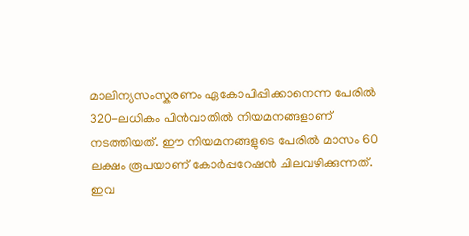മാലിന്യസംസ്കരണം ഏകോപിപ്പിക്കാനെന്ന പേരിൽ 320-ലധികം പിൻവാതിൽ നിയമനങ്ങളാണ് നടത്തിയത്. ഈ നിയമനങ്ങളുടെ പേരിൽ മാസം 60 ലക്ഷം രൂപയാണ് കോർപ്പറേഷൻ ചിലവഴിക്കുന്നത്. ഇവ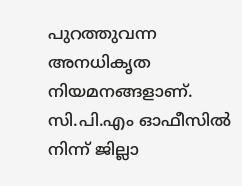പുറത്തുവന്ന അനധികൃത നിയമനങ്ങളാണ്. സി.പി.എം ഓഫീസിൽ നിന്ന് ജില്ലാ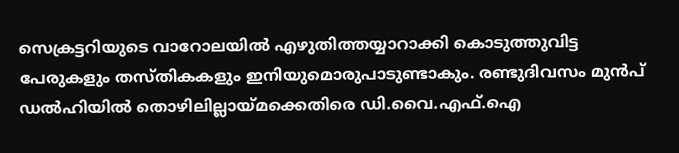സെക്രട്ടറിയുടെ വാറോലയിൽ എഴുതിത്തയ്യാറാക്കി കൊടുത്തുവിട്ട പേരുകളും തസ്തികകളും ഇനിയുമൊരുപാടുണ്ടാകും. രണ്ടുദിവസം മുൻപ് ഡൽഹിയിൽ തൊഴിലില്ലായ്മക്കെതിരെ ഡി.വൈ.എഫ്.ഐ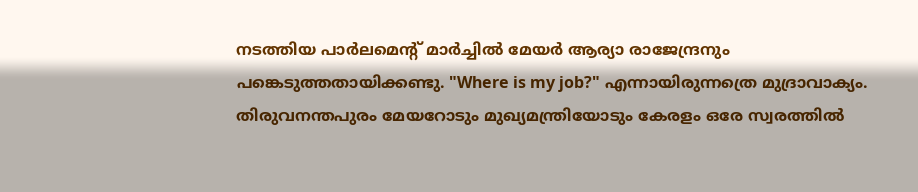നടത്തിയ പാർലമെന്റ് മാർച്ചിൽ മേയർ ആര്യാ രാജേന്ദ്രനും പങ്കെടുത്തതായിക്കണ്ടു. "Where is my job?" എന്നായിരുന്നത്രെ മുദ്രാവാക്യം. തിരുവനന്തപുരം മേയറോടും മുഖ്യമന്ത്രിയോടും കേരളം ഒരേ സ്വരത്തിൽ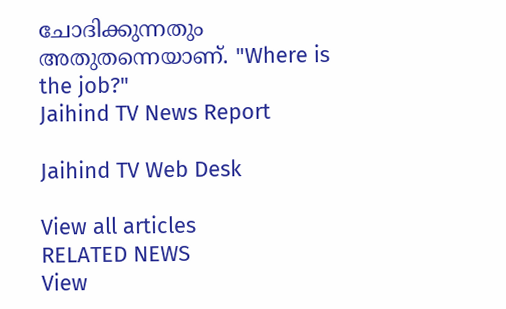ചോദിക്കുന്നതും അതുതന്നെയാണ്. "Where is the job?"
Jaihind TV News Report

Jaihind TV Web Desk

View all articles
RELATED NEWS
View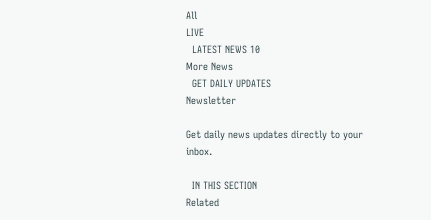All
LIVE
  LATEST NEWS 10
More News
  GET DAILY UPDATES
Newsletter

Get daily news updates directly to your inbox.

  IN THIS SECTION
Related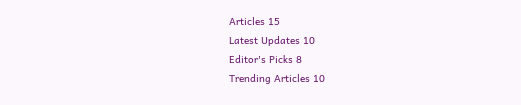Articles 15
Latest Updates 10
Editor's Picks 8
Trending Articles 10